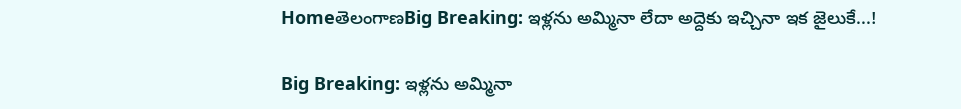HomeతెలంగాణBig Breaking: ఇళ్లను అమ్మినా లేదా అద్దెకు ఇచ్చినా ఇక జైలుకే...!

Big Breaking: ఇళ్లను అమ్మినా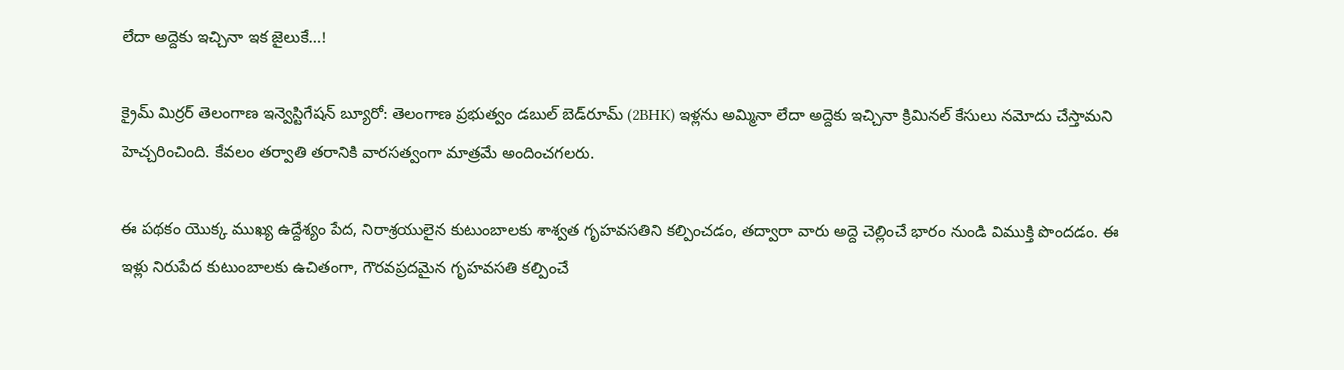లేదా అద్దెకు ఇచ్చినా ఇక జైలుకే…!

క్రైమ్ మిర్రర్ తెలంగాణ ఇన్వెస్టిగేషన్ బ్యూరో: తెలంగాణ ప్రభుత్వం డబుల్ బెడ్‌రూమ్ (2BHK) ఇళ్లను అమ్మినా లేదా అద్దెకు ఇచ్చినా క్రిమినల్ కేసులు నమోదు చేస్తామని హెచ్చరించింది. కేవలం తర్వాతి తరానికి వారసత్వంగా మాత్రమే అందించగలరు.

ఈ పథకం యొక్క ముఖ్య ఉద్దేశ్యం పేద, నిరాశ్రయులైన కుటుంబాలకు శాశ్వత గృహవసతిని కల్పించడం, తద్వారా వారు అద్దె చెల్లించే భారం నుండి విముక్తి పొందడం. ఈ ఇళ్లు నిరుపేద కుటుంబాలకు ఉచితంగా, గౌరవప్రదమైన గృహవసతి కల్పించే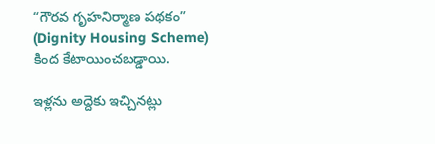“గౌరవ గృహనిర్మాణ పథకం” (Dignity Housing Scheme) కింద కేటాయించబడ్డాయి.

ఇళ్లను అద్దెకు ఇచ్చినట్లు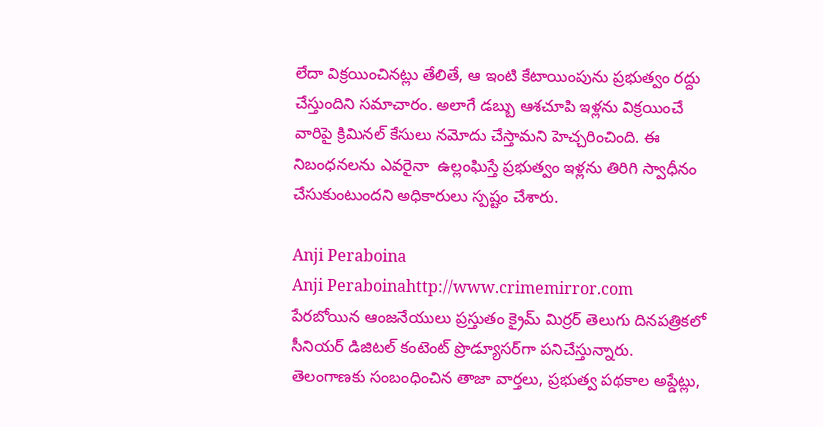లేదా విక్రయించినట్లు తేలితే, ఆ ఇంటి కేటాయింపును ప్రభుత్వం రద్దు చేస్తుందిని సమాచారం. అలాగే డబ్బు ఆశచూపి ఇళ్లను విక్రయించే వారిపై క్రిమినల్ కేసులు నమోదు చేస్తామని హెచ్చరించింది. ఈ నిబంధనలను ఎవరైనా  ఉల్లంఘిస్తే ప్రభుత్వం ఇళ్లను తిరిగి స్వాధీనం చేసుకుంటుందని అధికారులు స్పష్టం చేశారు.

Anji Peraboina
Anji Peraboinahttp://www.crimemirror.com
పేరబోయిన ఆంజనేయులు ప్రస్తుతం క్రైమ్ మిర్రర్ తెలుగు దినపత్రికలో సీనియర్ డిజిటల్ కంటెంట్ ప్రొడ్యూసర్‌గా పనిచేస్తున్నారు. తెలంగాణకు సంబంధించిన తాజా వార్తలు, ప్రభుత్వ పథకాల అప్డేట్లు,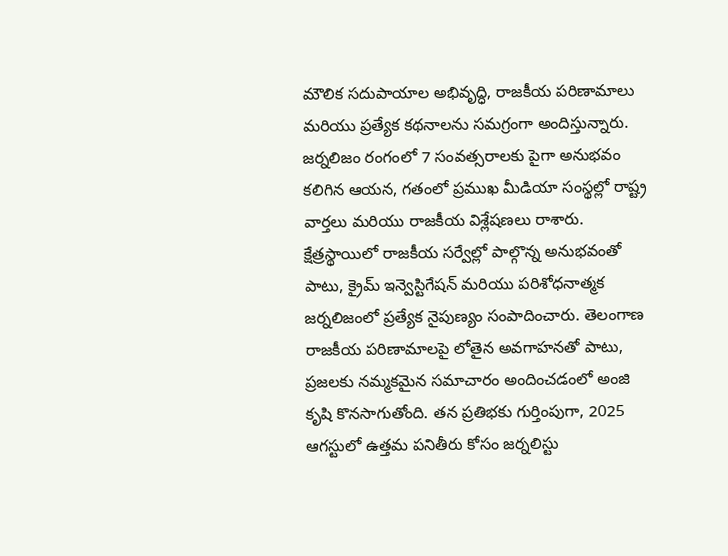మౌలిక సదుపాయాల అభివృద్ధి, రాజకీయ పరిణామాలు మరియు ప్రత్యేక కథనాలను సమగ్రంగా అందిస్తున్నారు. జర్నలిజం రంగంలో 7 సంవత్సరాలకు పైగా అనుభవం కలిగిన ఆయన, గతంలో ప్రముఖ మీడియా సంస్థల్లో రాష్ట్ర వార్తలు మరియు రాజకీయ విశ్లేషణలు రాశారు. క్షేత్రస్థాయిలో రాజకీయ సర్వేల్లో పాల్గొన్న అనుభవంతో పాటు, క్రైమ్ ఇన్వెస్టిగేషన్ మరియు పరిశోధనాత్మక జర్నలిజంలో ప్రత్యేక నైపుణ్యం సంపాదించారు. తెలంగాణ రాజకీయ పరిణామాలపై లోతైన అవగాహనతో పాటు, ప్రజలకు నమ్మకమైన సమాచారం అందించడంలో అంజి కృషి కొనసాగుతోంది. తన ప్రతిభకు గుర్తింపుగా, 2025 ఆగస్టులో ఉత్తమ పనితీరు కోసం జర్నలిస్టు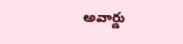అవార్డు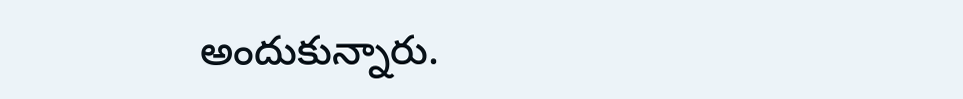అందుకున్నారు.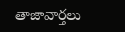తాజావార్తలు